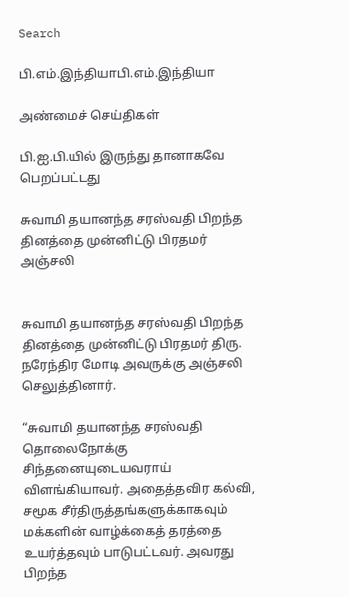Search

பி.எம்.இந்தியாபி.எம்.இந்தியா

அண்மைச் செய்திகள்

பி.ஐ.பி.யில் இருந்து தானாகவே பெறப்பட்டது

சுவாமி தயானந்த சரஸ்வதி பிறந்த தினத்தை முன்னிட்டு பிரதமர் அஞ்சலி


சுவாமி தயானந்த சரஸ்வதி பிறந்த தினத்தை முன்னிட்டு பிரதமர் திரு. நரேந்திர மோடி அவருக்கு அஞ்சலி செலுத்தினார்.

“சுவாமி தயானந்த சரஸ்வதி தொலைநோக்கு சிந்தனையுடையவராய் விளங்கியாவர். அதைத்தவிர கல்வி, சமூக சீர்திருத்தங்களுக்காகவும் மக்களின் வாழ்க்கைத் தரத்தை உயர்த்தவும் பாடுபட்டவர். அவரது பிறந்த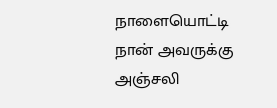நாளையொட்டி நான் அவருக்கு அஞ்சலி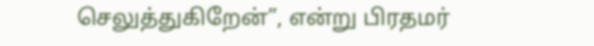செலுத்துகிறேன்”, என்று பிரதமர்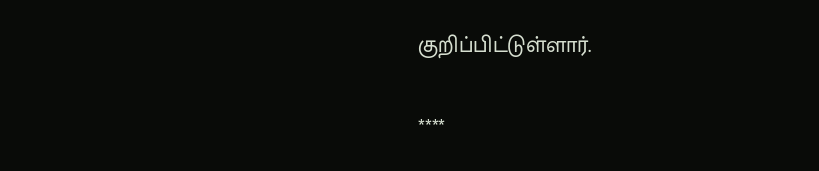குறிப்பிட்டுள்ளார்.

****